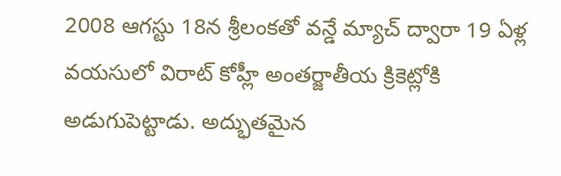2008 ఆగస్టు 18న శ్రీలంకతో వన్డే మ్యాచ్ ద్వారా 19 ఏళ్ల వయసులో విరాట్ కోహ్లీ అంతర్జాతీయ క్రికెట్లోకి అడుగుపెట్టాడు. అద్భుతమైన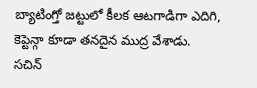బ్యాటింగ్తో జట్టులో కీలక ఆటగాడిగా ఎదిగి, కెప్టెన్గా కూడా తనదైన ముద్ర వేశాడు.
సచిన్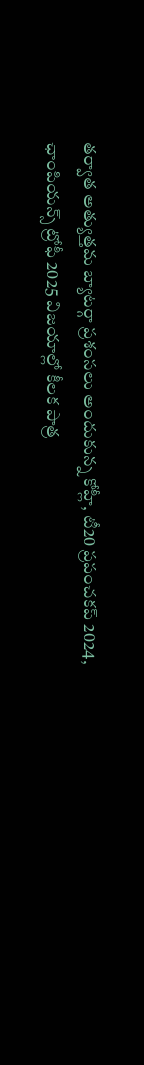తర్వాత అత్యుత్తమ బ్యాటర్గా ప్రశంసలు అందుకున్న కోహ్లీ, టీ20 ప్రపంచకప్ 2024, ఛాంపియన్స్ ట్రోఫీ 2025 విజయాల్లో కీలక పాత్ర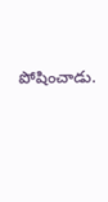పోషించాడు.